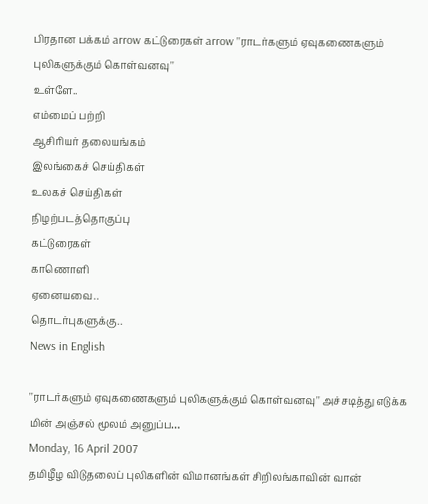பிரதான பக்கம் arrow கட்டுரைகள் arrow ''ராடர்களும் ஏவுகணைகளும் புலிகளுக்கும் கொள்வனவு''
உள்ளே..
எம்மைப் பற்றி
ஆசிரியர் தலையங்கம்
இலங்கைச் செய்திகள்
உலகச் செய்திகள்
நிழற்படத்தொகுப்பு
கட்டுரைகள்
காணொளி
ஏனையவை..
தொடர்புகளுக்கு..
News in English

''ராடர்களும் ஏவுகணைகளும் புலிகளுக்கும் கொள்வனவு'' அச்சடித்து எடுக்க மின் அஞ்சல் மூலம் அனுப்ப…
Monday, 16 April 2007
தமிழீழ விடுதலைப் புலிகளின் விமானங்கள் சிறிலங்காவின் வான்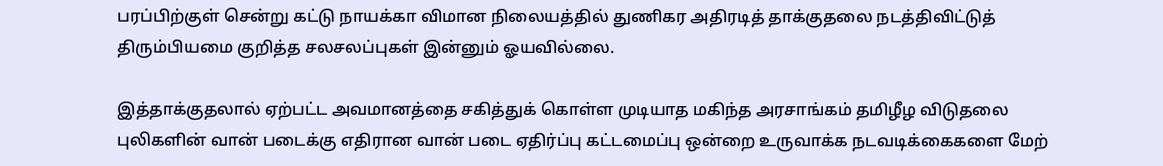பரப்பிற்குள் சென்று கட்டு நாயக்கா விமான நிலையத்தில் துணிகர அதிரடித் தாக்குதலை நடத்திவிட்டுத் திரும்பியமை குறித்த சலசலப்புகள் இன்னும் ஓயவில்லை.

இத்தாக்குதலால் ஏற்பட்ட அவமானத்தை சகித்துக் கொள்ள முடியாத மகிந்த அரசாங்கம் தமிழீழ விடுதலை புலிகளின் வான் படைக்கு எதிரான வான் படை ஏதிர்ப்பு கட்டமைப்பு ஒன்றை உருவாக்க நடவடிக்கைகளை மேற்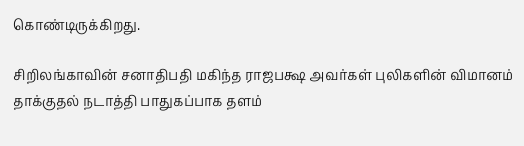கொண்டிருக்கிறது.

சிறிலங்காவின் சனாதிபதி மகிந்த ராஜபக்ஷ அவர்கள் புலிகளின் விமானம் தாக்குதல் நடாத்தி பாதுகப்பாக தளம்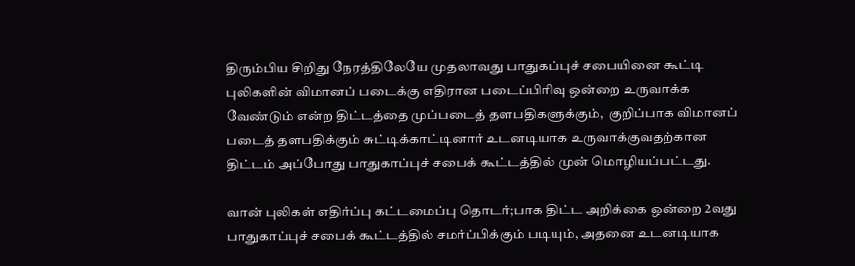திரும்பிய சிறிது நேரத்திலேயே முதலாவது பாதுகப்புச் சபையினை கூட்டி புலிகளின் விமானப் படைக்கு எதிரான படைப்பிரிவு ஒன்றை உருவாக்க வேண்டும் என்ற திட்டத்தை முப்படைத் தளபதிகளுக்கும்,  குறிப்பாக விமானப் படைத் தளபதிக்கும் சுட்டிக்காட்டினார் உடனடியாக உருவாக்குவதற்கான திட்டம் அப்போது பாதுகாப்புச் சபைக் கூட்டத்தில் முன் மொழியப்பட்டது.

வான் புலிகள் எதிர்ப்பு கட்டமைப்பு தொடர்;பாக திட்ட அறிக்கை ஒன்றை 2வது பாதுகாப்புச் சபைக் கூட்டத்தில் சமர்ப்பிக்கும் படியும், அதனை உடனடியாக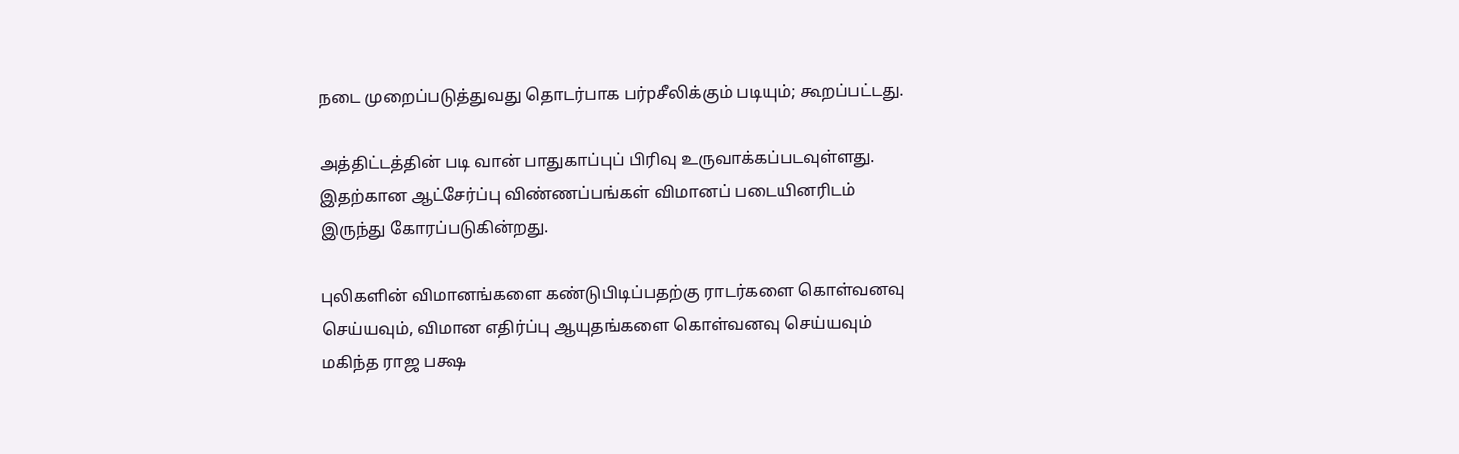நடை முறைப்படுத்துவது தொடர்பாக பர்pசீலிக்கும் படியும்; கூறப்பட்டது.

அத்திட்டத்தின் படி வான் பாதுகாப்புப் பிரிவு உருவாக்கப்படவுள்ளது. இதற்கான ஆட்சேர்ப்பு விண்ணப்பங்கள் விமானப் படையினரிடம் இருந்து கோரப்படுகின்றது.

புலிகளின் விமானங்களை கண்டுபிடிப்பதற்கு ராடர்களை கொள்வனவு செய்யவும், விமான எதிர்ப்பு ஆயுதங்களை கொள்வனவு செய்யவும் மகிந்த ராஜ பக்ஷ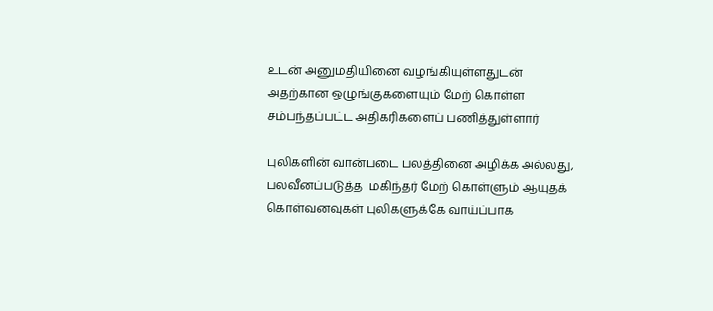உடன் அனுமதியினை வழங்கியுள்ளதுடன் அதற்கான ஒழுங்குகளையும் மேற் கொள்ள சம்பந்தப்பட்ட அதிகரிகளைப் பணித்துள்ளார்

புலிகளின் வான்படை பலத்தினை அழிக்க அல்லது, பலவீனப்படுத்த  மகிந்தர் மேற் கொள்ளும் ஆயுதக் கொள்வனவுகள் புலிகளுக்கே வாய்ப்பாக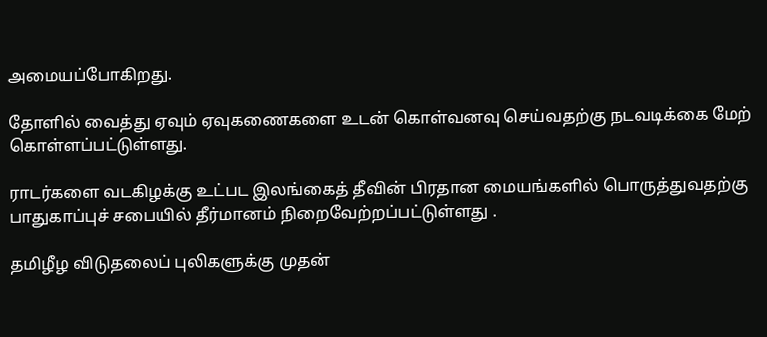அமையப்போகிறது.

தோளில் வைத்து ஏவும் ஏவுகணைகளை உடன் கொள்வனவு செய்வதற்கு நடவடிக்கை மேற் கொள்ளப்பட்டுள்ளது.

ராடர்களை வடகிழக்கு உட்பட இலங்கைத் தீவின் பிரதான மையங்களில் பொருத்துவதற்கு பாதுகாப்புச் சபையில் தீர்மானம் நிறைவேற்றப்பட்டுள்ளது .

தமிழீழ விடுதலைப் புலிகளுக்கு முதன்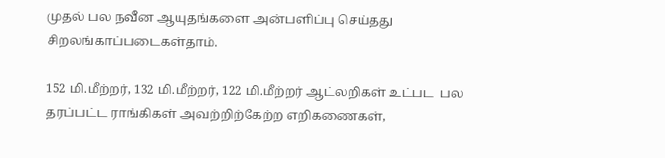முதல் பல நவீன ஆயுதங்களை அன்பளிப்பு செய்தது சிறலங்காப்படைகள்தாம்.

152 மி.மீற்றர், 132 மி.மீற்றர், 122 மி.மீற்றர் ஆட்லறிகள் உட்பட  பல தரப்பட்ட ராங்கிகள் அவற்றிற்கேற்ற எறிகணைகள்,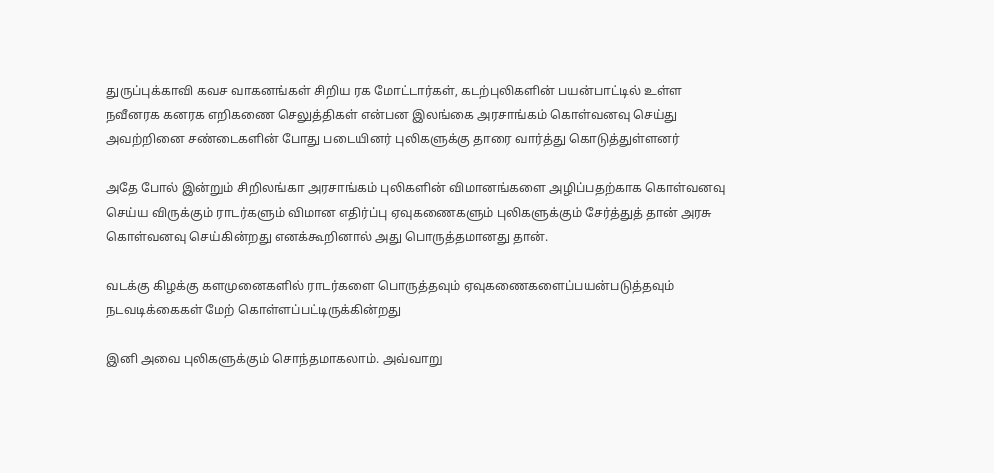துருப்புக்காவி கவச வாகனங்கள் சிறிய ரக மோட்டார்கள், கடற்புலிகளின் பயன்பாட்டில் உள்ள நவீனரக கனரக எறிகணை செலுத்திகள் என்பன இலங்கை அரசாங்கம் கொள்வனவு செய்து அவற்றினை சண்டைகளின் போது படையினர் புலிகளுக்கு தாரை வார்த்து கொடுத்துள்ளனர்

அதே போல் இன்றும் சிறிலங்கா அரசாங்கம் புலிகளின் விமானங்களை அழிப்பதற்காக கொள்வனவு செய்ய விருக்கும் ராடர்களும் விமான எதிர்ப்பு ஏவுகணைகளும் புலிகளுக்கும் சேர்த்துத் தான் அரசு கொள்வனவு செய்கின்றது எனக்கூறினால் அது பொருத்தமானது தான்.

வடக்கு கிழக்கு களமுனைகளில் ராடர்களை பொருத்தவும் ஏவுகணைகளைப்பயன்படுத்தவும் நடவடிக்கைகள் மேற் கொள்ளப்பட்டிருக்கின்றது

இனி அவை புலிகளுக்கும் சொந்தமாகலாம். அவ்வாறு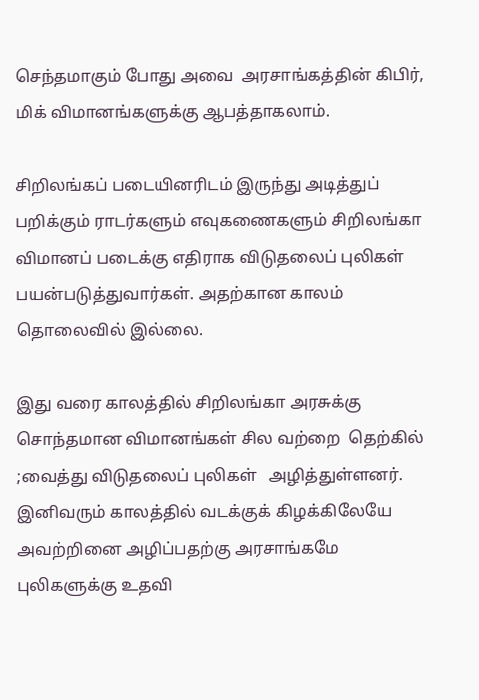செந்தமாகும் போது அவை  அரசாங்கத்தின் கிபிர், மிக் விமானங்களுக்கு ஆபத்தாகலாம்.

சிறிலங்கப் படையினரிடம் இருந்து அடித்துப் பறிக்கும் ராடர்களும் எவுகணைகளும் சிறிலங்கா விமானப் படைக்கு எதிராக விடுதலைப் புலிகள் பயன்படுத்துவார்கள். அதற்கான காலம் தொலைவில் இல்லை.

இது வரை காலத்தில் சிறிலங்கா அரசுக்கு சொந்தமான விமானங்கள் சில வற்றை  தெற்கில் ;வைத்து விடுதலைப் புலிகள்   அழித்துள்ளனர். இனிவரும் காலத்தில் வடக்குக் கிழக்கிலேயே அவற்றினை அழிப்பதற்கு அரசாங்கமே புலிகளுக்கு உதவி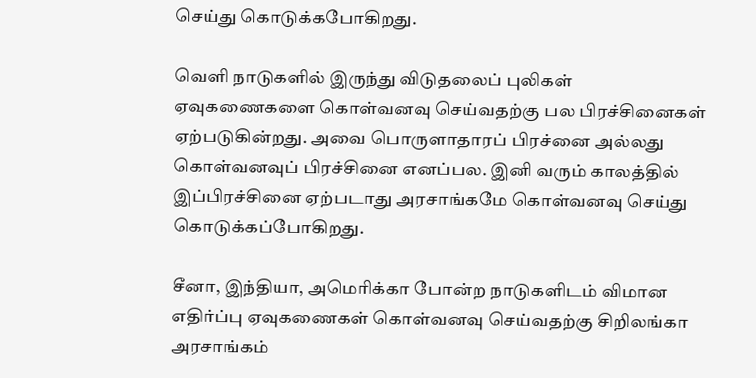செய்து கொடுக்கபோகிறது.

வெளி நாடுகளில் இருந்து விடுதலைப் புலிகள் ஏவுகணைகளை கொள்வனவு செய்வதற்கு பல பிரச்சினைகள் ஏற்படுகின்றது. அவை பொருளாதாரப் பிரச்னை அல்லது கொள்வனவுப் பிரச்சினை எனப்பல. இனி வரும் காலத்தில் இப்பிரச்சினை ஏற்படாது அரசாங்கமே கொள்வனவு செய்து கொடுக்கப்போகிறது.

சீனா, இந்தியா, அமெரிக்கா போன்ற நாடுகளிடம் விமான எதிர்ப்பு ஏவுகணைகள் கொள்வனவு செய்வதற்கு சிறிலங்கா அரசாங்கம்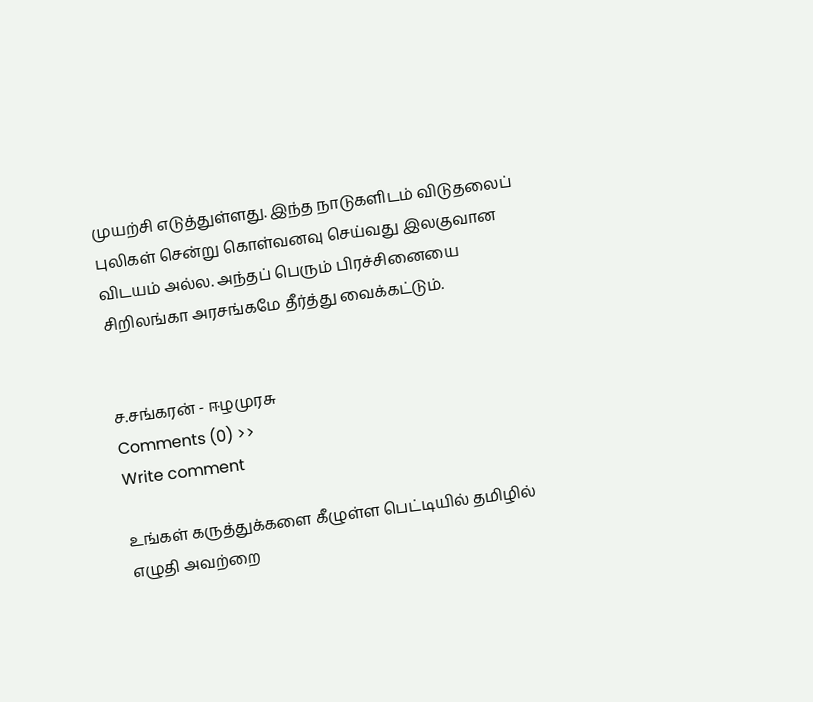முயற்சி எடுத்துள்ளது. இந்த நாடுகளிடம் விடுதலைப் புலிகள் சென்று கொள்வனவு செய்வது இலகுவான விடயம் அல்ல. அந்தப் பெரும் பிரச்சினையை சிறிலங்கா அரசங்கமே தீர்த்து வைக்கட்டும்.


ச.சங்கரன் - ஈழமுரசு
Comments (0) >>
Write comment

உங்கள் கருத்துக்களை கீழுள்ள பெட்டியில் தமிழில் எழுதி அவற்றை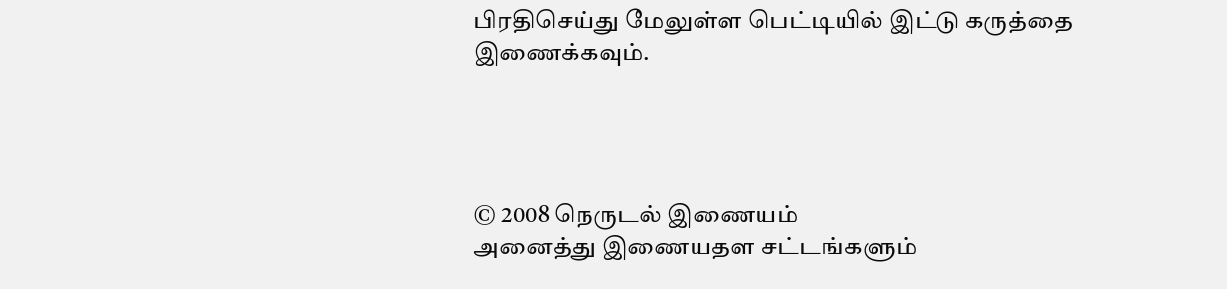பிரதிசெய்து மேலுள்ள பெட்டியில் இட்டு கருத்தை இணைக்கவும்.




© 2008 நெருடல் இணையம்
அனைத்து இணையதள சட்டங்களும்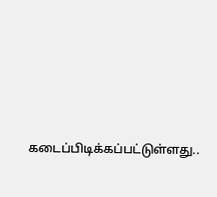கடைப்பிடிக்கப்பட்டுள்ளது..